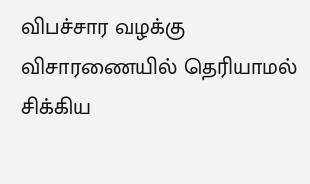விபச்சார வழக்கு விசாரணையில் தெரியாமல் சிக்கிய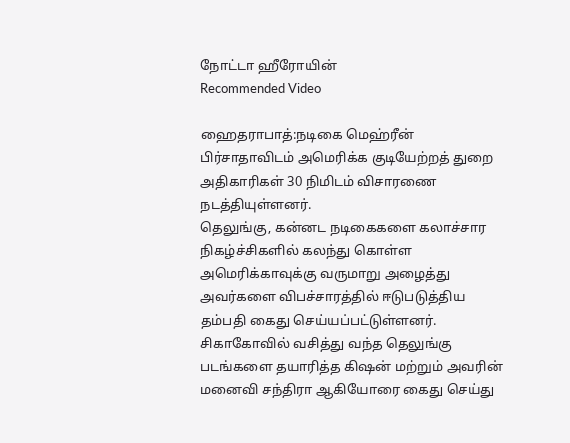நோட்டா ஹீரோயின்
Recommended Video

ஹைதராபாத்:நடிகை மெஹ்ரீன் பிர்சாதாவிடம் அமெரிக்க குடியேற்றத் துறை அதிகாரிகள் 30 நிமிடம் விசாரணை நடத்தியுள்ளனர்.
தெலுங்கு, கன்னட நடிகைகளை கலாச்சார நிகழ்ச்சிகளில் கலந்து கொள்ள அமெரிக்காவுக்கு வருமாறு அழைத்து அவர்களை விபச்சாரத்தில் ஈடுபடுத்திய தம்பதி கைது செய்யப்பட்டுள்ளனர்.
சிகாகோவில் வசித்து வந்த தெலுங்கு படங்களை தயாரித்த கிஷன் மற்றும் அவரின் மனைவி சந்திரா ஆகியோரை கைது செய்து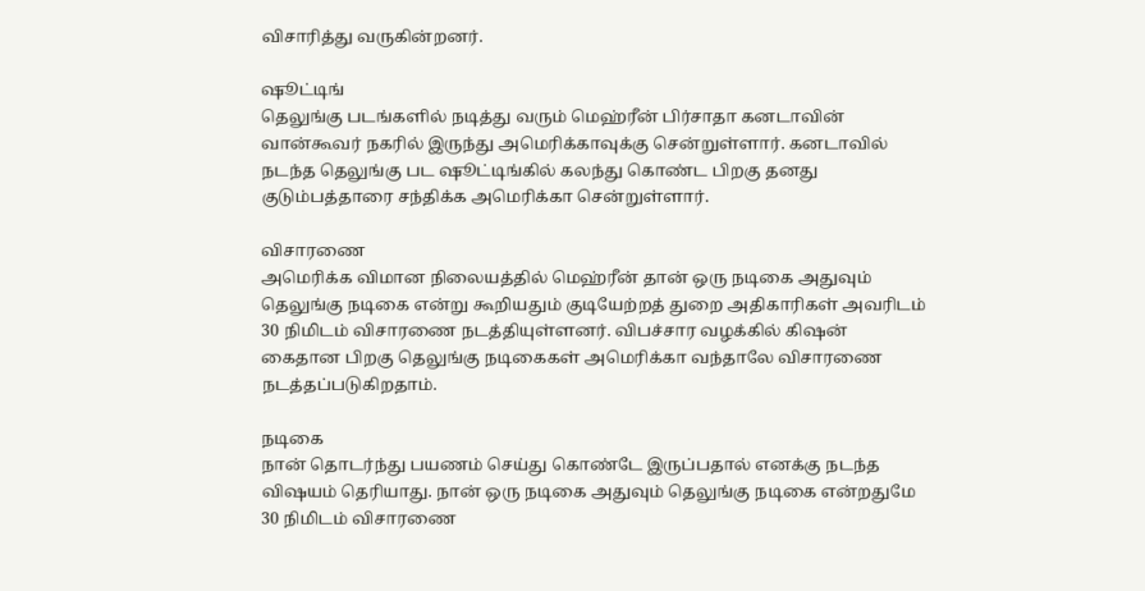விசாரித்து வருகின்றனர்.

ஷூட்டிங்
தெலுங்கு படங்களில் நடித்து வரும் மெஹ்ரீன் பிர்சாதா கனடாவின் வான்கூவர் நகரில் இருந்து அமெரிக்காவுக்கு சென்றுள்ளார். கனடாவில் நடந்த தெலுங்கு பட ஷூட்டிங்கில் கலந்து கொண்ட பிறகு தனது குடும்பத்தாரை சந்திக்க அமெரிக்கா சென்றுள்ளார்.

விசாரணை
அமெரிக்க விமான நிலையத்தில் மெஹ்ரீன் தான் ஒரு நடிகை அதுவும் தெலுங்கு நடிகை என்று கூறியதும் குடியேற்றத் துறை அதிகாரிகள் அவரிடம் 30 நிமிடம் விசாரணை நடத்தியுள்ளனர். விபச்சார வழக்கில் கிஷன் கைதான பிறகு தெலுங்கு நடிகைகள் அமெரிக்கா வந்தாலே விசாரணை நடத்தப்படுகிறதாம்.

நடிகை
நான் தொடர்ந்து பயணம் செய்து கொண்டே இருப்பதால் எனக்கு நடந்த விஷயம் தெரியாது. நான் ஒரு நடிகை அதுவும் தெலுங்கு நடிகை என்றதுமே 30 நிமிடம் விசாரணை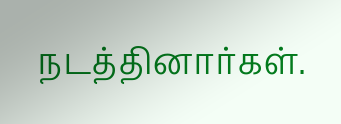நடத்தினார்கள்.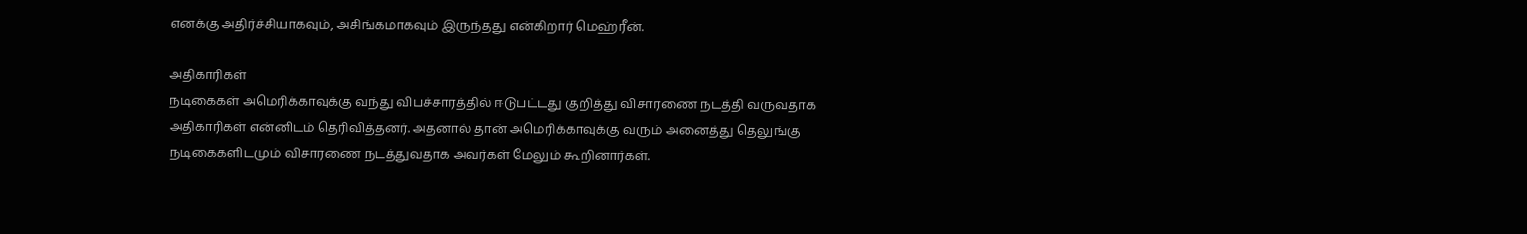எனக்கு அதிர்ச்சியாகவும், அசிங்கமாகவும் இருந்தது என்கிறார் மெஹ்ரீன்.

அதிகாரிகள்
நடிகைகள் அமெரிக்காவுக்கு வந்து விபச்சாரத்தில் ஈடுபட்டது குறித்து விசாரணை நடத்தி வருவதாக அதிகாரிகள் என்னிடம் தெரிவித்தனர். அதனால் தான் அமெரிக்காவுக்கு வரும் அனைத்து தெலுங்கு நடிகைகளிடமும் விசாரணை நடத்துவதாக அவர்கள் மேலும் கூறினார்கள்.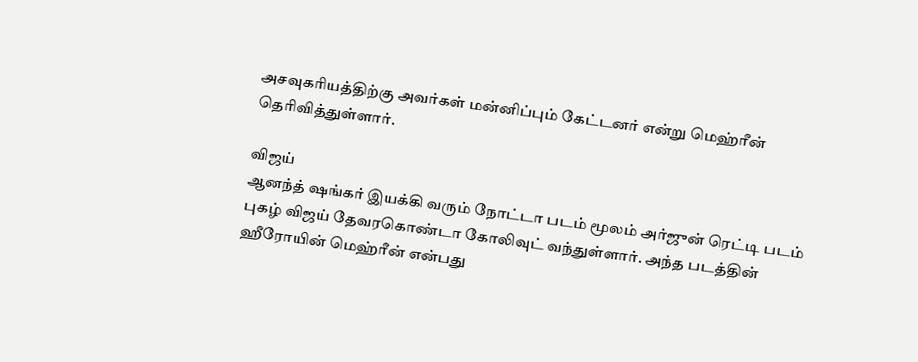அசவுகரியத்திற்கு அவர்கள் மன்னிப்பும் கேட்டனர் என்று மெஹ்ரீன் தெரிவித்துள்ளார்.

விஜய்
ஆனந்த் ஷங்கர் இயக்கி வரும் நோட்டா படம் மூலம் அர்ஜுன் ரெட்டி படம் புகழ் விஜய் தேவரகொண்டா கோலிவுட் வந்துள்ளார். அந்த படத்தின் ஹீரோயின் மெஹ்ரீன் என்பது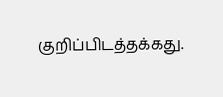குறிப்பிடத்தக்கது.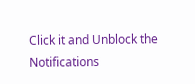Click it and Unblock the Notifications